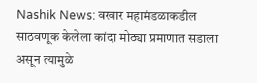Nashik News: वखार महामंडळाकडील साठवणूक केलेला कांदा मोठ्या प्रमाणात सडाला असून त्यामुळे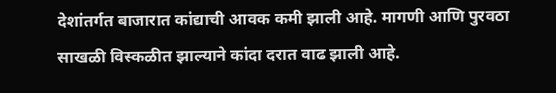देशांतर्गत बाजारात कांद्याची आवक कमी झाली आहे. मागणी आणि पुरवठा साखळी विस्कळीत झाल्याने कांदा दरात वाढ झाली आहे.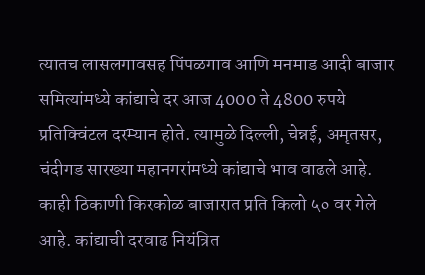त्यातच लासलगावसह पिंपळगाव आणि मनमाड आदी बाजार समित्यांमध्ये कांद्याचे दर आज 4000 ते 4800 रुपये प्रतिक्विंटल दरम्यान होते. त्यामुळे दिल्ली, चेन्नई, अमृतसर, चंदीगड सारख्या महानगरांमध्ये कांद्याचे भाव वाढले आहे. काही ठिकाणी किरकोळ बाजारात प्रति किलो ५० वर गेले आहे. कांद्याची दरवाढ नियंत्रित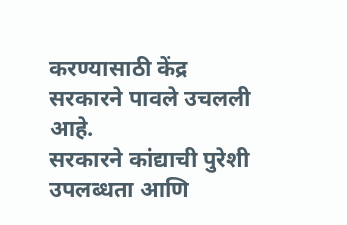करण्यासाठी केंद्र सरकारने पावले उचलली आहे.
सरकारने कांद्याची पुरेशी उपलब्धता आणि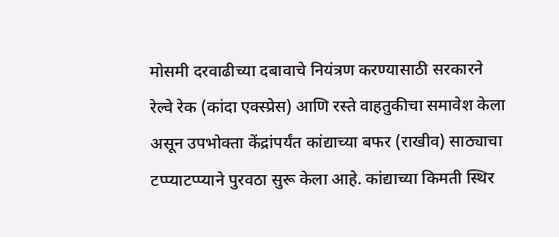मोसमी दरवाढीच्या दबावाचे नियंत्रण करण्यासाठी सरकारने रेल्वे रेक (कांदा एक्स्प्रेस) आणि रस्ते वाहतुकीचा समावेश केला असून उपभोक्ता केंद्रांपर्यंत कांद्याच्या बफर (राखीव) साठ्याचा टप्प्याटप्प्याने पुरवठा सुरू केला आहे. कांद्याच्या किमती स्थिर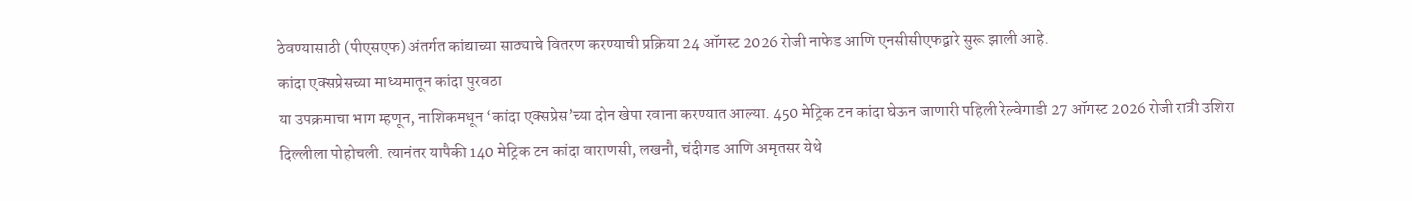ठेवण्यासाठी (पीएसएफ) अंतर्गत कांद्याच्या साठ्याचे वितरण करण्याची प्रक्रिया 24 ऑगस्ट 2026 रोजी नाफेड आणि एनसीसीएफद्वारे सुरू झाली आहे.
कांदा एक्सप्रेसच्या माध्यमातून कांदा पुरवठा
या उपक्रमाचा भाग म्हणून, नाशिकमधून ‘कांदा एक्सप्रेस’च्या दोन खेपा रवाना करण्यात आल्या. 450 मेट्रिक टन कांदा घेऊन जाणारी पहिली रेल्वेगाडी 27 ऑगस्ट 2026 रोजी रात्री उशिरा दिल्लीला पोहोचली. त्यानंतर यापैकी 140 मेट्रिक टन कांदा वाराणसी, लखनौ, चंदीगड आणि अमृतसर येथे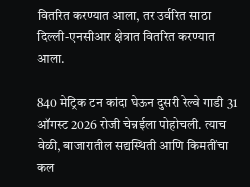वितरित करण्यात आला, तर उर्वरित साठा दिल्ली-एनसीआर क्षेत्रात वितरित करण्यात आला.

840 मेट्रिक टन कांदा घेऊन दुसरी रेल्वे गाडी 31 ऑगस्ट 2026 रोजी चेन्नईला पोहोचली. त्याच वेळी, बाजारातील सद्यस्थिती आणि किमतींचा कल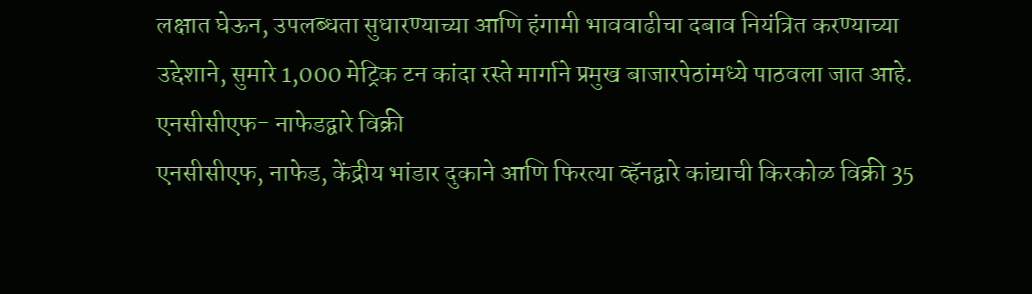लक्षात घेऊन, उपलब्धता सुधारण्याच्या आणि हंगामी भाववाढीचा दबाव नियंत्रित करण्याच्या उद्देशाने, सुमारे 1,000 मेट्रिक टन कांदा रस्ते मार्गाने प्रमुख बाजारपेठांमध्ये पाठवला जात आहे.
एनसीसीएफ- नाफेडद्वारे विक्री
एनसीसीएफ, नाफेड, केंद्रीय भांडार दुकाने आणि फिरत्या व्हॅनद्वारे कांद्याची किरकोळ विक्री 35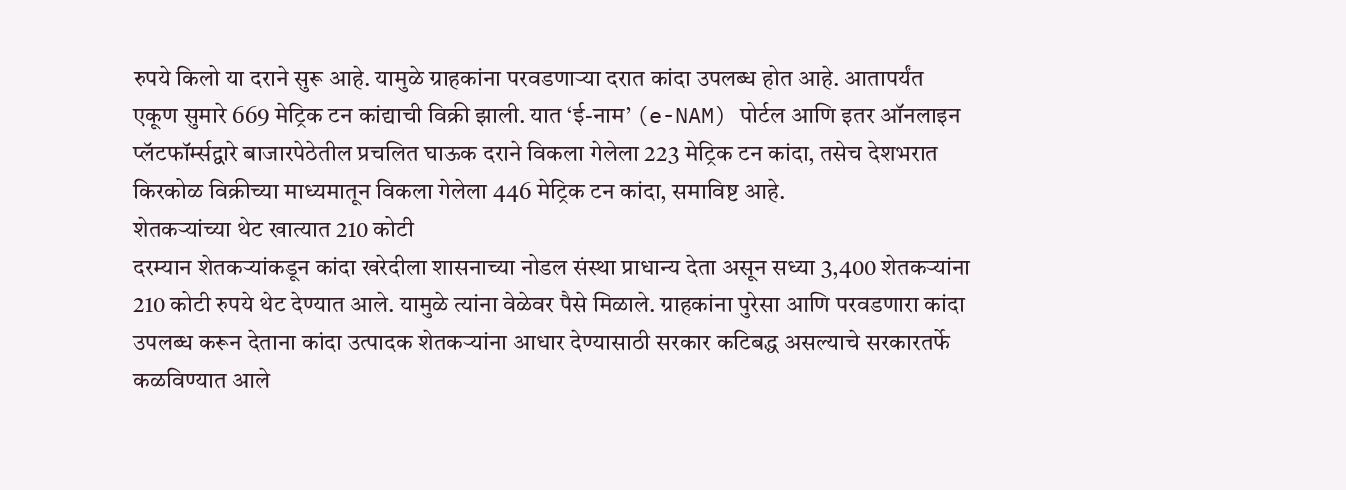रुपये किलो या दराने सुरू आहे. यामुळे ग्राहकांना परवडणाऱ्या दरात कांदा उपलब्ध होत आहे. आतापर्यंत एकूण सुमारे 669 मेट्रिक टन कांद्याची विक्री झाली. यात ‘ई-नाम’ (e-NAM) पोर्टल आणि इतर ऑनलाइन प्लॅटफॉर्म्सद्वारे बाजारपेठेतील प्रचलित घाऊक दराने विकला गेलेला 223 मेट्रिक टन कांदा, तसेच देशभरात किरकोळ विक्रीच्या माध्यमातून विकला गेलेला 446 मेट्रिक टन कांदा, समाविष्ट आहे.
शेतकऱ्यांच्या थेट खात्यात 210 कोटी
दरम्यान शेतकऱ्यांकडून कांदा खरेदीला शासनाच्या नोडल संस्था प्राधान्य देता असून सध्या 3,400 शेतकऱ्यांना 210 कोटी रुपये थेट देण्यात आले. यामुळे त्यांना वेळेवर पैसे मिळाले. ग्राहकांना पुरेसा आणि परवडणारा कांदा उपलब्ध करून देताना कांदा उत्पादक शेतकऱ्यांना आधार देण्यासाठी सरकार कटिबद्ध असल्याचे सरकारतर्फे कळविण्यात आले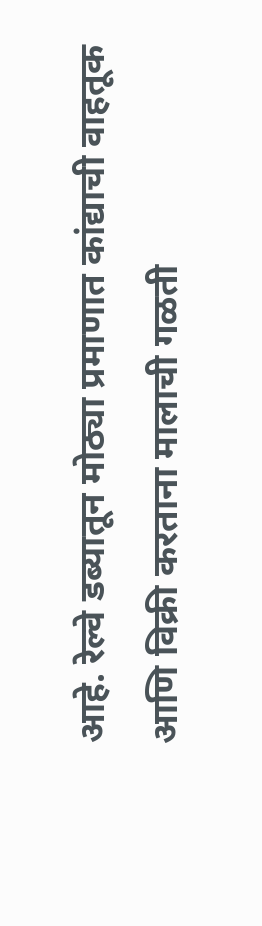आहे. रेल्वे डब्यातून मोठ्या प्रमाणात कांद्याची वाहतूक आणि विक्री करताना मालाची गळती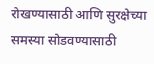रोखण्यासाठी आणि सुरक्षेच्या समस्या सोडवण्यासाठी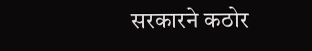सरकारने कठोर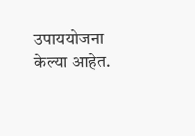उपाययोजना केल्या आहेत.